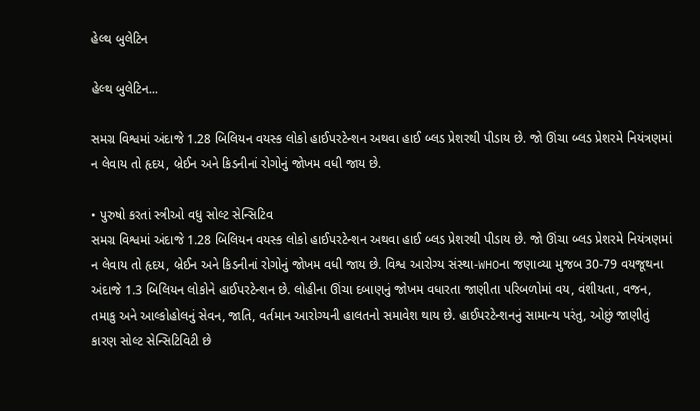હેલ્થ બુલેટિન

હેલ્થ બુલેટિન...

સમગ્ર વિશ્વમાં અંદાજે 1.28 બિલિયન વયસ્ક લોકો હાઈપરટેન્શન અથવા હાઈ બ્લડ પ્રેશરથી પીડાય છે. જો ઊંચા બ્લડ પ્રેશરમે નિયંત્રણમાં ન લેવાય તો હૃદય, બ્રેઈન અને કિડનીનાં રોગોનું જોખમ વધી જાય છે.

• પુરુષો કરતાં સ્ત્રીઓ વધુ સોલ્ટ સેન્સિટિવ
સમગ્ર વિશ્વમાં અંદાજે 1.28 બિલિયન વયસ્ક લોકો હાઈપરટેન્શન અથવા હાઈ બ્લડ પ્રેશરથી પીડાય છે. જો ઊંચા બ્લડ પ્રેશરમે નિયંત્રણમાં ન લેવાય તો હૃદય, બ્રેઈન અને કિડનીનાં રોગોનું જોખમ વધી જાય છે. વિશ્વ આરોગ્ય સંસ્થા-WHOના જણાવ્યા મુજબ 30-79 વયજૂથના અંદાજે 1.3 બિલિયન લોકોને હાઈપરટેન્શન છે. લોહીના ઊંચા દબાણનું જોખમ વધારતા જાણીતા પરિબળોમાં વય, વંશીયતા, વજન, તમાકુ અને આલ્કોહોલનું સેવન, જાતિ, વર્તમાન આરોગ્યની હાલતનો સમાવેશ થાય છે. હાઈપરટેન્શનનું સામાન્ય પરંતુ, ઓછું જાણીતું કારણ સોલ્ટ સેન્સિટિવિટી છે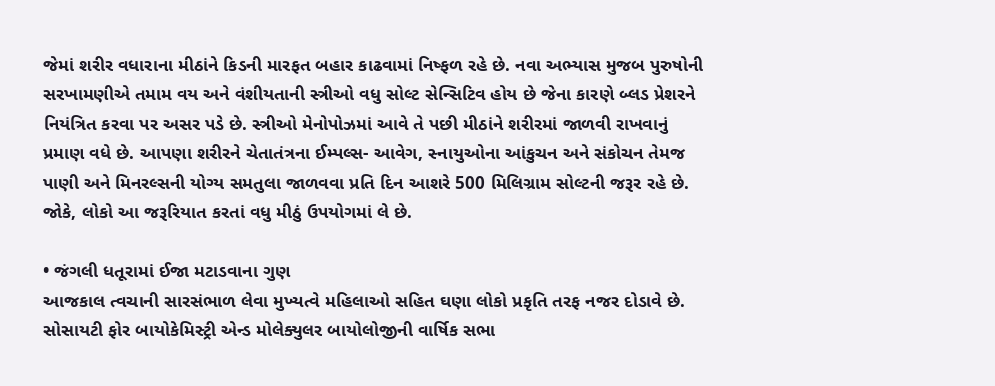જેમાં શરીર વધારાના મીઠાંને કિડની મારફત બહાર કાઢવામાં નિષ્ફળ રહે છે. નવા અભ્યાસ મુજબ પુરુષોની સરખામણીએ તમામ વય અને વંશીયતાની સ્ત્રીઓ વધુ સોલ્ટ સેન્સિટિવ હોય છે જેના કારણે બ્લડ પ્રેશરને નિયંત્રિત કરવા પર અસર પડે છે. સ્ત્રીઓ મેનોપોઝમાં આવે તે પછી મીઠાંને શરીરમાં જાળવી રાખવાનું પ્રમાણ વધે છે. આપણા શરીરને ચેતાતંત્રના ઈમ્પલ્સ- આવેગ, સ્નાયુઓના આંકુચન અને સંકોચન તેમજ પાણી અને મિનરલ્સની યોગ્ય સમતુલા જાળવવા પ્રતિ દિન આશરે 500 મિલિગ્રામ સોલ્ટની જરૂર રહે છે. જોકે, લોકો આ જરૂરિયાત કરતાં વધુ મીઠું ઉપયોગમાં લે છે.

• જંગલી ધતૂરામાં ઈજા મટાડવાના ગુણ
આજકાલ ત્વચાની સારસંભાળ લેવા મુખ્યત્વે મહિલાઓ સહિત ઘણા લોકો પ્રકૃતિ તરફ નજર દોડાવે છે. સોસાયટી ફોર બાયોકેમિસ્ટ્રી એન્ડ મોલેક્યુલર બાયોલોજીની વાર્ષિક સભા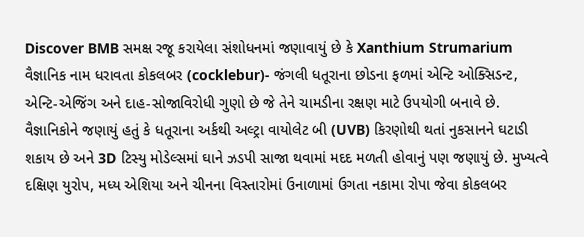Discover BMB સમક્ષ રજૂ કરાયેલા સંશોધનમાં જણાવાયું છે કે Xanthium Strumarium વૈજ્ઞાનિક નામ ધરાવતા કોકલબર (cocklebur)- જંગલી ધતૂરાના છોડના ફળમાં એન્ટિ ઓક્સિડન્ટ, એન્ટિ-એજિંગ અને દાહ-સોજાવિરોધી ગુણો છે જે તેને ચામડીના રક્ષણ માટે ઉપયોગી બનાવે છે. વૈજ્ઞાનિકોને જણાયું હતું કે ધતૂરાના અર્કથી અલ્ટ્રા વાયોલેટ બી (UVB) કિરણોથી થતાં નુકસાનને ઘટાડી શકાય છે અને 3D ટિસ્યુ મોડેલ્સમાં ઘાને ઝડપી સાજા થવામાં મદદ મળતી હોવાનું પણ જણાયું છે. મુખ્યત્વે દક્ષિણ યુરોપ, મધ્ય એશિયા અને ચીનના વિસ્તારોમાં ઉનાળામાં ઉગતા નકામા રોપા જેવા કોકલબર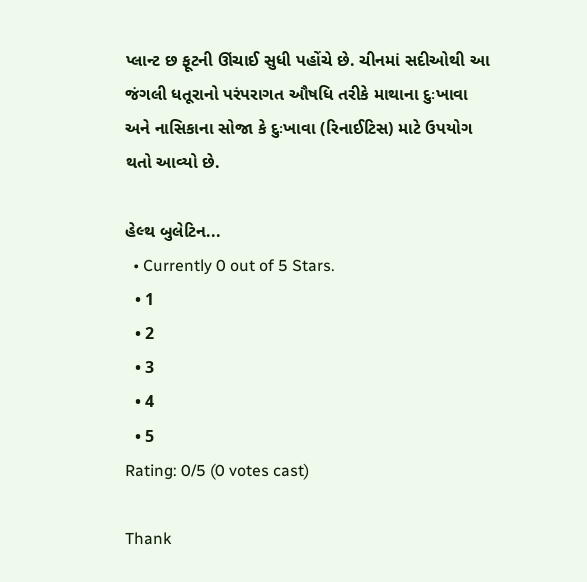પ્લાન્ટ છ ફૂટની ઊંચાઈ સુધી પહોંચે છે. ચીનમાં સદીઓથી આ જંગલી ધતૂરાનો પરંપરાગત ઔષધિ તરીકે માથાના દુઃખાવા અને નાસિકાના સોજા કે દુઃખાવા (રિનાઈટિસ) માટે ઉપયોગ થતો આવ્યો છે.

હેલ્થ બુલેટિન...
  • Currently 0 out of 5 Stars.
  • 1
  • 2
  • 3
  • 4
  • 5
Rating: 0/5 (0 votes cast)

Thank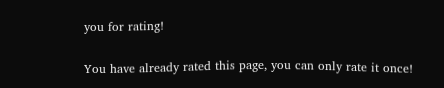you for rating!

You have already rated this page, you can only rate it once!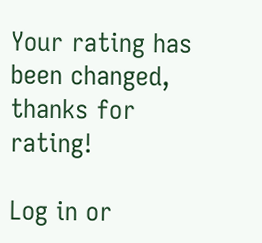Your rating has been changed, thanks for rating!

Log in or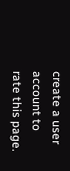create a user account to rate this page.